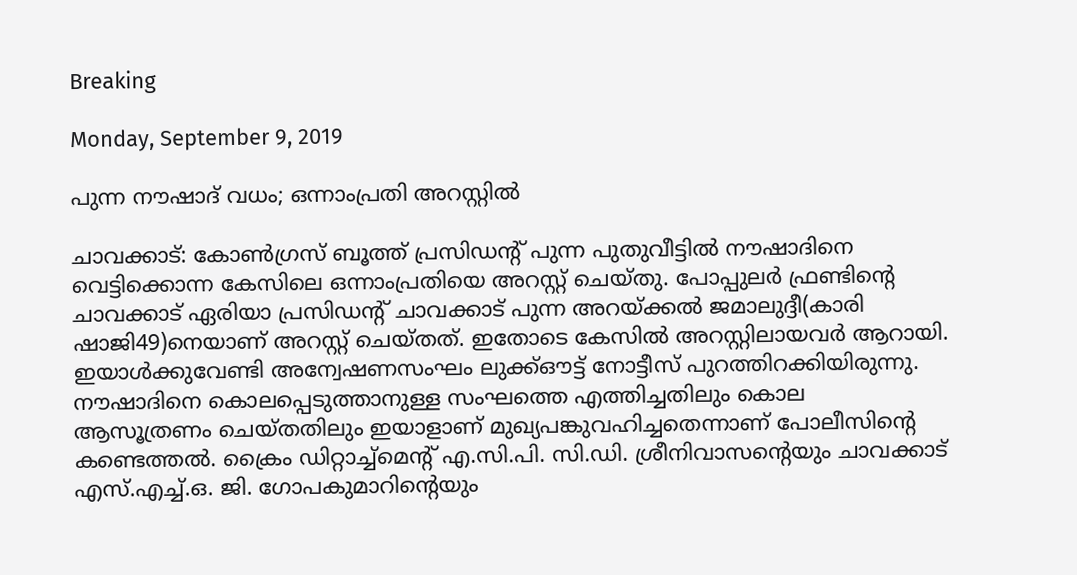Breaking

Monday, September 9, 2019

പുന്ന നൗഷാദ് വധം; ഒന്നാംപ്രതി അറസ്റ്റില്‍

ചാവക്കാട്: കോൺഗ്രസ് ബൂത്ത് പ്രസിഡന്റ് പുന്ന പുതുവീട്ടിൽ നൗഷാദിനെ വെട്ടിക്കൊന്ന കേസിലെ ഒന്നാംപ്രതിയെ അറസ്റ്റ് ചെയ്തു. പോപ്പുലർ ഫ്രണ്ടിന്റെ ചാവക്കാട് ഏരിയാ പ്രസിഡന്റ് ചാവക്കാട് പുന്ന അറയ്ക്കൽ ജമാലുദ്ദീ(കാരി ഷാജി49)നെയാണ് അറസ്റ്റ് ചെയ്തത്. ഇതോടെ കേസിൽ അറസ്റ്റിലായവർ ആറായി. ഇയാൾക്കുവേണ്ടി അന്വേഷണസംഘം ലുക്ക്ഔട്ട് നോട്ടീസ് പുറത്തിറക്കിയിരുന്നു. നൗഷാദിനെ കൊലപ്പെടുത്താനുള്ള സംഘത്തെ എത്തിച്ചതിലും കൊല ആസൂത്രണം ചെയ്തതിലും ഇയാളാണ് മുഖ്യപങ്കുവഹിച്ചതെന്നാണ് പോലീസിന്റെ കണ്ടെത്തൽ. ക്രൈം ഡിറ്റാച്ച്മെന്റ് എ.സി.പി. സി.ഡി. ശ്രീനിവാസന്റെയും ചാവക്കാട് എസ്.എച്ച്.ഒ. ജി. ഗോപകുമാറിന്റെയും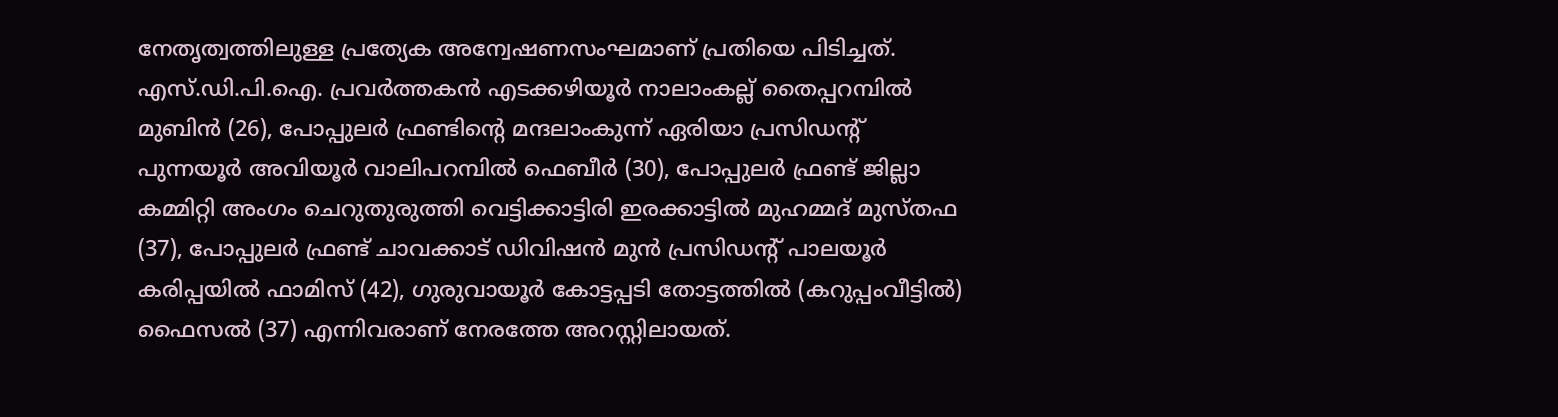നേതൃത്വത്തിലുള്ള പ്രത്യേക അന്വേഷണസംഘമാണ് പ്രതിയെ പിടിച്ചത്. എസ്.ഡി.പി.ഐ. പ്രവർത്തകൻ എടക്കഴിയൂർ നാലാംകല്ല് തൈപ്പറമ്പിൽ മുബിൻ (26), പോപ്പുലർ ഫ്രണ്ടിന്റെ മന്ദലാംകുന്ന് ഏരിയാ പ്രസിഡന്റ് പുന്നയൂർ അവിയൂർ വാലിപറമ്പിൽ ഫെബീർ (30), പോപ്പുലർ ഫ്രണ്ട് ജില്ലാ കമ്മിറ്റി അംഗം ചെറുതുരുത്തി വെട്ടിക്കാട്ടിരി ഇരക്കാട്ടിൽ മുഹമ്മദ് മുസ്തഫ (37), പോപ്പുലർ ഫ്രണ്ട് ചാവക്കാട് ഡിവിഷൻ മുൻ പ്രസിഡന്റ് പാലയൂർ കരിപ്പയിൽ ഫാമിസ് (42), ഗുരുവായൂർ കോട്ടപ്പടി തോട്ടത്തിൽ (കറുപ്പംവീട്ടിൽ) ഫൈസൽ (37) എന്നിവരാണ് നേരത്തേ അറസ്റ്റിലായത്.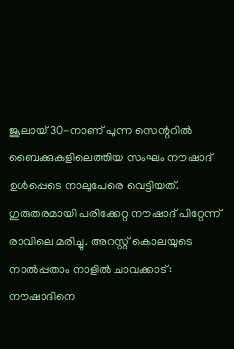ജൂലായ് 30-നാണ് പുന്ന സെന്ററിൽ ബൈക്കുകളിലെത്തിയ സംഘം നൗഷാദ് ഉൾപ്പെടെ നാലുപേരെ വെട്ടിയത്. ഗുരുതരമായി പരിക്കേറ്റ നൗഷാദ് പിറ്റേന്ന് രാവിലെ മരിച്ചു. അറസ്റ്റ് കൊലയുടെ നാൽപ്പതാം നാളിൽ ചാവക്കാട്: നൗഷാദിനെ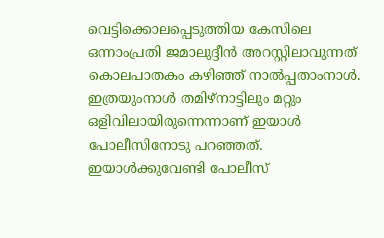വെട്ടിക്കൊലപ്പെടുത്തിയ കേസിലെ ഒന്നാംപ്രതി ജമാലുദ്ദീൻ അറസ്റ്റിലാവുന്നത് കൊലപാതകം കഴിഞ്ഞ് നാൽപ്പതാംനാൾ. ഇത്രയുംനാൾ തമിഴ്നാട്ടിലും മറ്റും ഒളിവിലായിരുന്നെന്നാണ് ഇയാൾ പോലീസിനോടു പറഞ്ഞത്. ഇയാൾക്കുവേണ്ടി പോലീസ്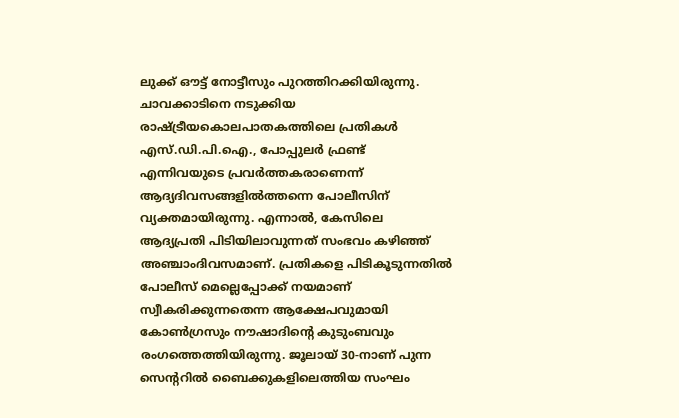ലുക്ക് ഔട്ട് നോട്ടീസും പുറത്തിറക്കിയിരുന്നു. ചാവക്കാടിനെ നടുക്കിയ രാഷ്ട്രീയകൊലപാതകത്തിലെ പ്രതികൾ എസ്.ഡി.പി.ഐ., പോപ്പുലർ ഫ്രണ്ട് എന്നിവയുടെ പ്രവർത്തകരാണെന്ന് ആദ്യദിവസങ്ങളിൽത്തന്നെ പോലീസിന് വ്യക്തമായിരുന്നു. എന്നാൽ, കേസിലെ ആദ്യപ്രതി പിടിയിലാവുന്നത് സംഭവം കഴിഞ്ഞ് അഞ്ചാംദിവസമാണ്. പ്രതികളെ പിടികൂടുന്നതിൽ പോലീസ് മെല്ലെപ്പോക്ക് നയമാണ് സ്വീകരിക്കുന്നതെന്ന ആക്ഷേപവുമായി കോൺഗ്രസും നൗഷാദിന്റെ കുടുംബവും രംഗത്തെത്തിയിരുന്നു. ജൂലായ് 30-നാണ് പുന്ന സെന്ററിൽ ബൈക്കുകളിലെത്തിയ സംഘം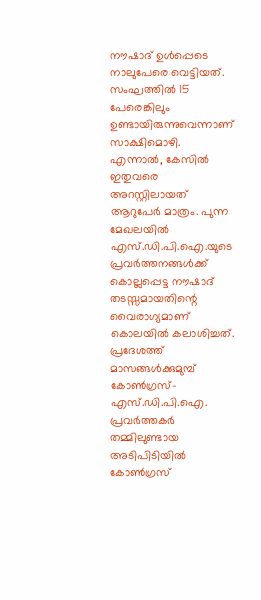നൗഷാദ് ഉൾപ്പെടെ നാലുപേരെ വെട്ടിയത്. സംഘത്തിൽ 15 പേരെങ്കിലും ഉണ്ടായിരുന്നുവെന്നാണ് സാക്ഷിമൊഴി. എന്നാൽ, കേസിൽ ഇതുവരെ അറസ്റ്റിലായത് ആറുപേർ മാത്രം. പുന്ന മേഖലയിൽ എസ്.ഡി.പി.ഐ.യുടെ പ്രവർത്തനങ്ങൾക്ക് കൊല്ലപ്പെട്ട നൗഷാദ് തടസ്സമായതിന്റെ വൈരാഗ്യമാണ് കൊലയിൽ കലാശിച്ചത്. പ്രദേശത്ത് മാസങ്ങൾക്കുമുമ്പ് കോൺഗ്രസ്-എസ്.ഡി.പി.ഐ. പ്രവർത്തകർ തമ്മിലുണ്ടായ അടിപിടിയിൽ കോൺഗ്രസ്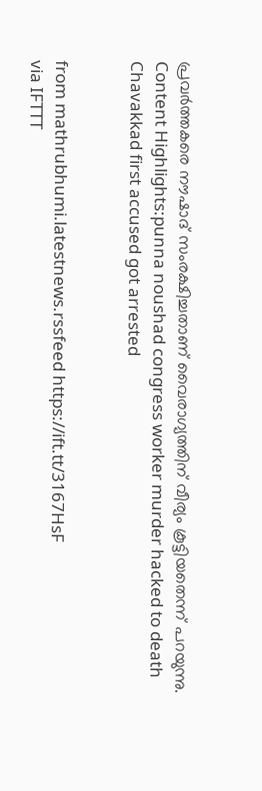പ്രവർത്തകരെ നൗഷാദ് സംരക്ഷിച്ചതാണ് വൈരാഗ്യത്തിന് വീര്യം കൂട്ടിയതെന്ന് പറയുന്നു. Content Highlights:punna noushad congress worker murder hacked to death Chavakkad first accused got arrested


from mathrubhumi.latestnews.rssfeed https://ift.tt/3167HsF
via IFTTT